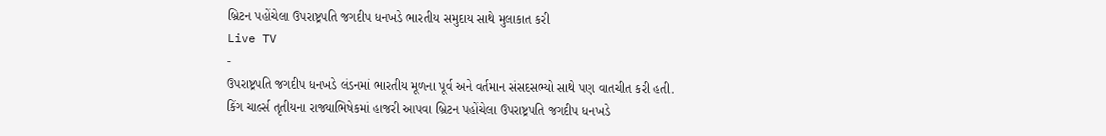બ્રિટન પહોંચેલા ઉપરાષ્ટ્રપતિ જગદીપ ધનખડે ભારતીય સમુદાય સાથે મુલાકાત કરી
Live TV
-
ઉપરાષ્ટ્રપતિ જગદીપ ધનખડે લંડનમાં ભારતીય મૂળના પૂર્વ અને વર્તમાન સંસદસભ્યો સાથે પણ વાતચીત કરી હતી.
કિંગ ચાર્લ્સ તૃતીયના રાજ્યાભિષેકમાં હાજરી આપવા બ્રિટન પહોંચેલા ઉપરાષ્ટ્રપતિ જગદીપ ધનખડે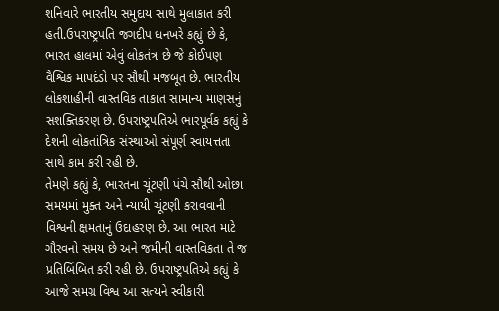શનિવારે ભારતીય સમુદાય સાથે મુલાકાત કરી હતી.ઉપરાષ્ટ્રપતિ જગદીપ ધનખરે કહ્યું છે કે, ભારત હાલમાં એવું લોકતંત્ર છે જે કોઈપણ વૈશ્વિક માપદંડો પર સૌથી મજબૂત છે. ભારતીય લોકશાહીની વાસ્તવિક તાકાત સામાન્ય માણસનું સશક્તિકરણ છે. ઉપરાષ્ટ્રપતિએ ભારપૂર્વક કહ્યું કે દેશની લોકતાંત્રિક સંસ્થાઓ સંપૂર્ણ સ્વાયત્તતા સાથે કામ કરી રહી છે.
તેમણે કહ્યું કે, ભારતના ચૂંટણી પંચે સૌથી ઓછા સમયમાં મુક્ત અને ન્યાયી ચૂંટણી કરાવવાની વિશ્વની ક્ષમતાનું ઉદાહરણ છે. આ ભારત માટે ગૌરવનો સમય છે અને જમીની વાસ્તવિકતા તે જ પ્રતિબિંબિત કરી રહી છે. ઉપરાષ્ટ્રપતિએ કહ્યું કે આજે સમગ્ર વિશ્વ આ સત્યને સ્વીકારી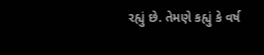રહ્યું છે. તેમણે કહ્યું કે વર્ષ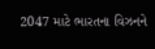2047 માટે ભારતના વિઝનને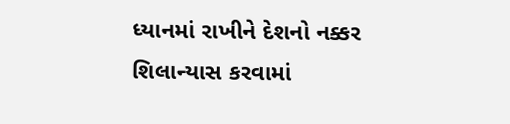ધ્યાનમાં રાખીને દેશનો નક્કર શિલાન્યાસ કરવામાં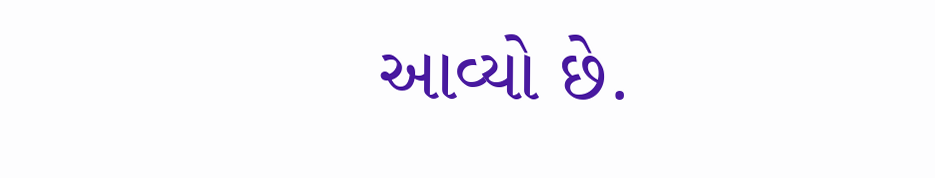આવ્યો છે.